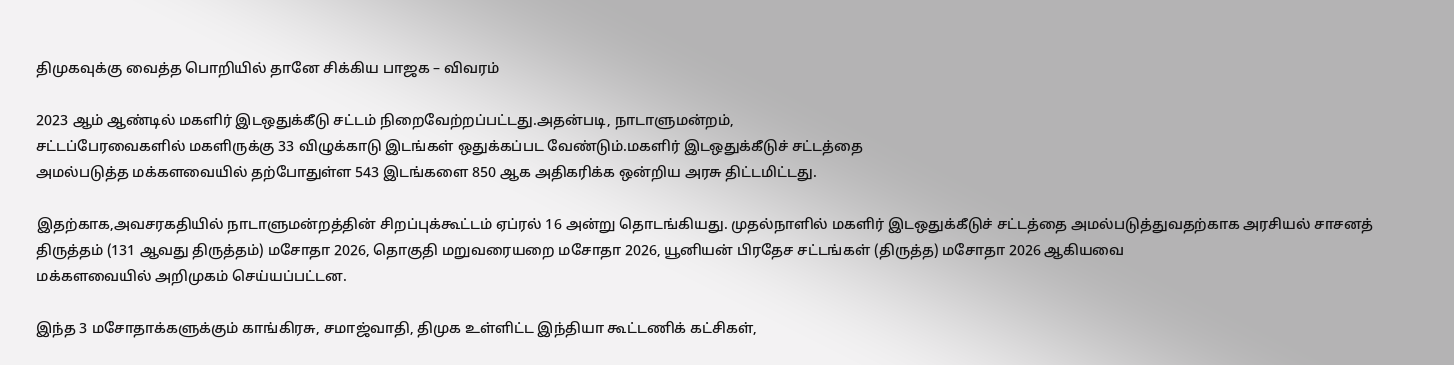திமுகவுக்கு வைத்த பொறியில் தானே சிக்கிய பாஜக – விவரம்

2023 ஆம் ஆண்டில் மகளிர் இடஒதுக்கீடு சட்டம் நிறைவேற்றப்பட்டது.அதன்படி, நாடாளுமன்றம்,
சட்டப்பேரவைகளில் மகளிருக்கு 33 விழுக்காடு இடங்கள் ஒதுக்கப்பட வேண்டும்.மகளிர் இடஒதுக்கீடுச் சட்டத்தை
அமல்படுத்த மக்களவையில் தற்போதுள்ள 543 இடங்களை 850 ஆக அதிகரிக்க ஒன்றிய அரசு திட்டமிட்டது.

இதற்காக,அவசரகதியில் நாடாளுமன்றத்தின் சிறப்புக்கூட்டம் ஏப்ரல் 16 அன்று தொடங்கியது. முதல்நாளில் மகளிர் இடஒதுக்கீடுச் சட்டத்தை அமல்படுத்துவதற்காக அரசியல் சாசனத் திருத்தம் (131 ஆவது திருத்தம்) மசோதா 2026, தொகுதி மறுவரையறை மசோதா 2026, யூனியன் பிரதேச சட்டங்கள் (திருத்த) மசோதா 2026 ஆகியவை
மக்களவையில் அறிமுகம் செய்யப்பட்டன.

இந்த 3 மசோதாக்களுக்கும் காங்கிரசு, சமாஜ்வாதி, திமுக உள்ளிட்ட இந்தியா கூட்டணிக் கட்சிகள்,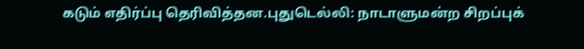கடும் எதிர்ப்பு தெரிவித்தன.புதுடெல்லி: நாடாளுமன்ற சிறப்புக்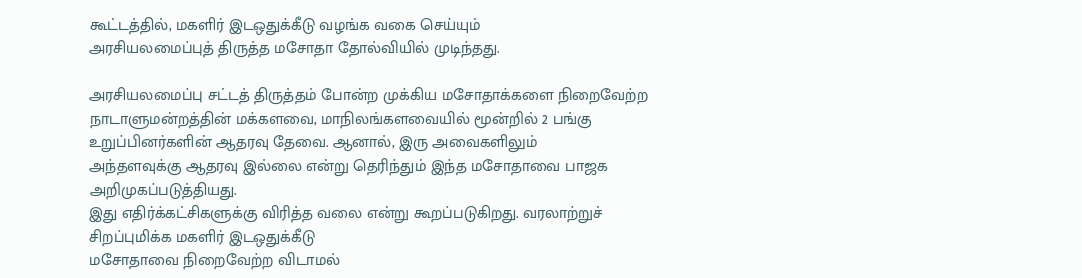கூட்டத்தில், மகளிர் இடஒதுக்கீடு வழங்க வகை செய்யும்
அரசியலமைப்புத் திருத்த மசோதா தோல்வியில் முடிந்தது.

அரசியலமைப்பு சட்டத் திருத்தம் போன்ற முக்கிய மசோதாக்களை நிறைவேற்ற நாடாளுமன்றத்தின் மக்களவை, மாநிலங்களவையில் மூன்றில் 2 பங்கு உறுப்பினர்களின் ஆதரவு தேவை. ஆனால், இரு அவைகளிலும்
அந்தளவுக்கு ஆதரவு இல்லை என்று தெரிந்தும் இந்த மசோதாவை பாஜக அறிமுகப்படுத்தியது.
இது எதிர்க்கட்சிகளுக்கு விரித்த வலை என்று கூறப்படுகிறது. வரலாற்றுச் சிறப்புமிக்க மகளிர் இடஒதுக்கீடு
மசோதாவை நிறைவேற்ற விடாமல்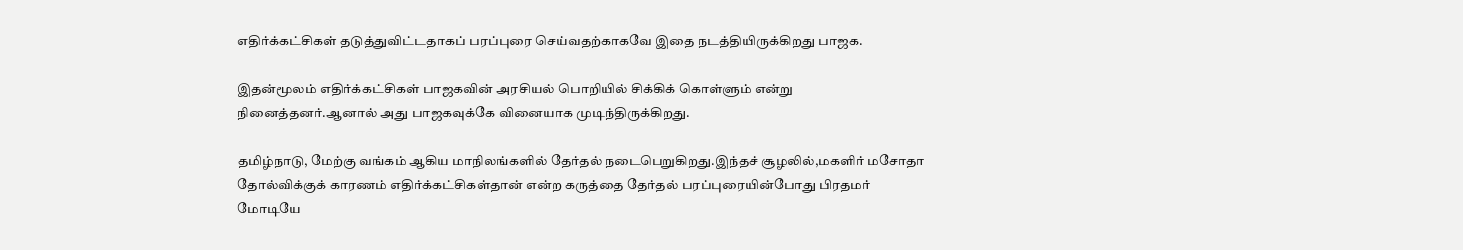எதிர்க்கட்சிகள் தடுத்துவிட்டதாகப் பரப்புரை செய்வதற்காகவே இதை நடத்தியிருக்கிறது பாஜக.

இதன்மூலம் எதிர்க்கட்சிகள் பாஜகவின் அரசியல் பொறியில் சிக்கிக் கொள்ளும் என்று நினைத்தனர்.ஆனால் அது பாஜகவுக்கே வினையாக முடிந்திருக்கிறது.

தமிழ்நாடு, மேற்கு வங்கம் ஆகிய மாநிலங்களில் தேர்தல் நடைபெறுகிறது.இந்தச் சூழலில்,மகளிர் மசோதா தோல்விக்குக் காரணம் எதிர்க்கட்சிகள்தான் என்ற கருத்தை தேர்தல் பரப்புரையின்போது பிரதமர் மோடியே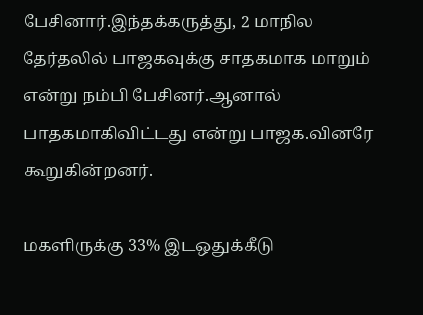பேசினார்.இந்தக்கருத்து, 2 மாநில தேர்தலில் பாஜகவுக்கு சாதகமாக மாறும் என்று நம்பி பேசினர்.ஆனால் பாதகமாகிவிட்டது என்று பாஜக.வினரே கூறுகின்றனர்.

மகளிருக்கு 33% இடஒதுக்கீடு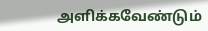அளிக்கவேண்டும்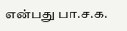என்பது பா.ச.க.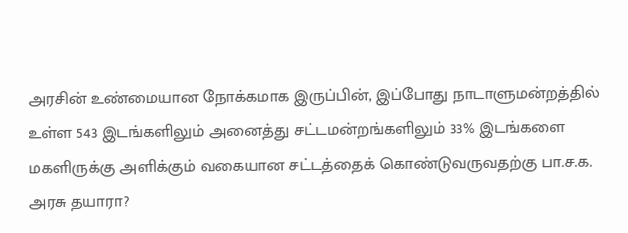அரசின் உண்மையான நோக்கமாக இருப்பின், இப்போது நாடாளுமன்றத்தில் உள்ள 543 இடங்களிலும் அனைத்து சட்டமன்றங்களிலும் 33% இடங்களை மகளிருக்கு அளிக்கும் வகையான சட்டத்தைக் கொண்டுவருவதற்கு பா.ச.க. அரசு தயாரா?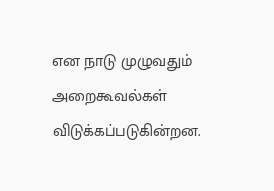என நாடு முழுவதும் அறைகூவல்கள் விடுக்கப்படுகின்றன.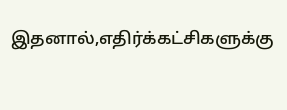இதனால்,எதிர்க்கட்சிகளுக்கு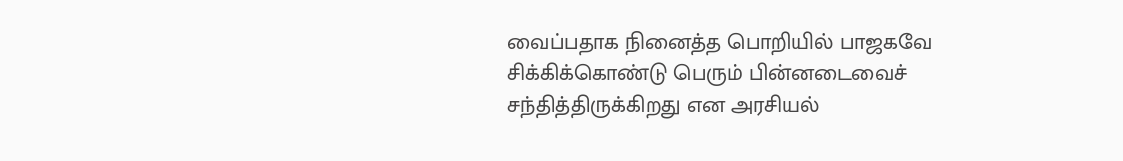வைப்பதாக நினைத்த பொறியில் பாஜகவே சிக்கிக்கொண்டு பெரும் பின்னடைவைச் சந்தித்திருக்கிறது என அரசியல்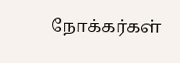நோக்கர்கள்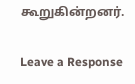கூறுகின்றனர்.

Leave a Response